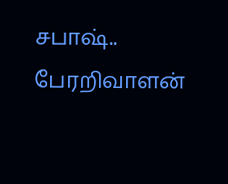சபாஷ்.. பேரறிவாளன்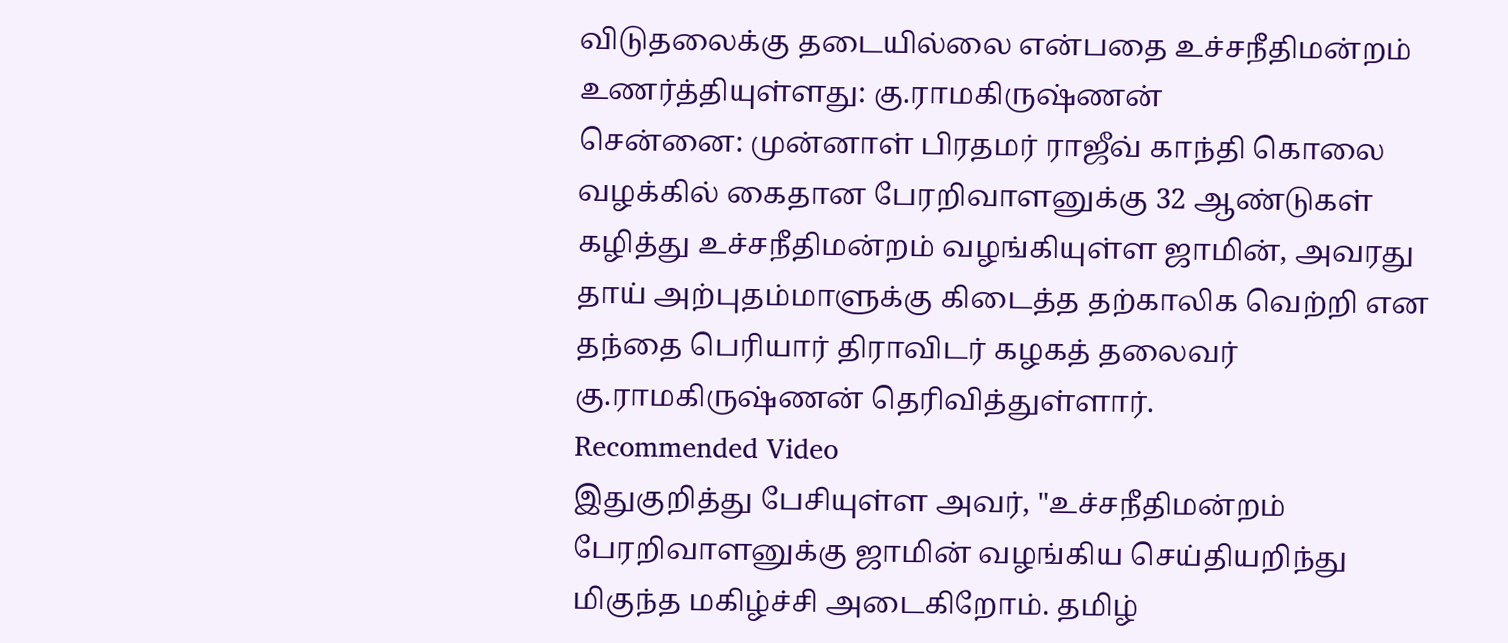விடுதலைக்கு தடையில்லை என்பதை உச்சநீதிமன்றம் உணர்த்தியுள்ளது: கு.ராமகிருஷ்ணன்
சென்னை: முன்னாள் பிரதமர் ராஜீவ் காந்தி கொலை வழக்கில் கைதான பேரறிவாளனுக்கு 32 ஆண்டுகள் கழித்து உச்சநீதிமன்றம் வழங்கியுள்ள ஜாமின், அவரது தாய் அற்புதம்மாளுக்கு கிடைத்த தற்காலிக வெற்றி என தந்தை பெரியார் திராவிடர் கழகத் தலைவர் கு.ராமகிருஷ்ணன் தெரிவித்துள்ளார்.
Recommended Video
இதுகுறித்து பேசியுள்ள அவர், "உச்சநீதிமன்றம் பேரறிவாளனுக்கு ஜாமின் வழங்கிய செய்தியறிந்து மிகுந்த மகிழ்ச்சி அடைகிறோம். தமிழ்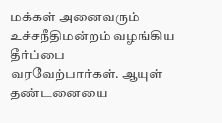மக்கள் அனைவரும் உச்சநீதிமன்றம் வழங்கிய தீர்ப்பை வரவேற்பார்கள். ஆயுள் தண்டனையை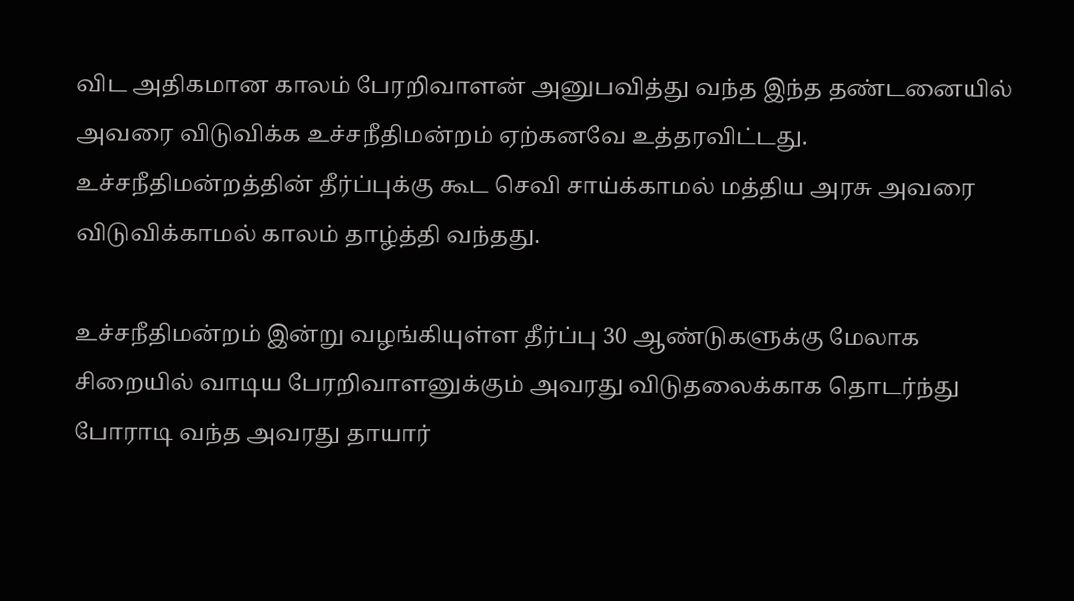விட அதிகமான காலம் பேரறிவாளன் அனுபவித்து வந்த இந்த தண்டனையில் அவரை விடுவிக்க உச்சநீதிமன்றம் ஏற்கனவே உத்தரவிட்டது. உச்சநீதிமன்றத்தின் தீர்ப்புக்கு கூட செவி சாய்க்காமல் மத்திய அரசு அவரை விடுவிக்காமல் காலம் தாழ்த்தி வந்தது.

உச்சநீதிமன்றம் இன்று வழங்கியுள்ள தீர்ப்பு 30 ஆண்டுகளுக்கு மேலாக சிறையில் வாடிய பேரறிவாளனுக்கும் அவரது விடுதலைக்காக தொடர்ந்து போராடி வந்த அவரது தாயார்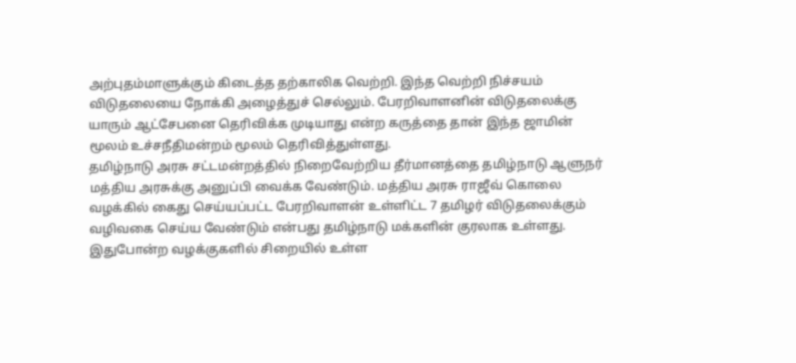அற்புதம்மாளுக்கும் கிடைத்த தற்காலிக வெற்றி. இந்த வெற்றி நிச்சயம் விடுதலையை நோக்கி அழைத்துச் செல்லும். பேரறிவாளனின் விடுதலைக்கு யாரும் ஆட்சேபனை தெரிவிக்க முடியாது என்ற கருத்தை தான் இந்த ஜாமின் மூலம் உச்சநீதிமன்றம் மூலம் தெரிவித்துள்ளது.
தமிழ்நாடு அரசு சட்டமன்றத்தில் நிறைவேற்றிய தீர்மானத்தை தமிழ்நாடு ஆளுநர் மத்திய அரசுக்கு அனுப்பி வைக்க வேண்டும். மத்திய அரசு ராஜீவ் கொலை வழக்கில் கைது செய்யப்பட்ட பேரறிவாளன் உள்ளிட்ட 7 தமிழர் விடுதலைக்கும் வழிவகை செய்ய வேண்டும் என்பது தமிழ்நாடு மக்களின் குரலாக உள்ளது. இதுபோன்ற வழக்குகளில் சிறையில் உள்ள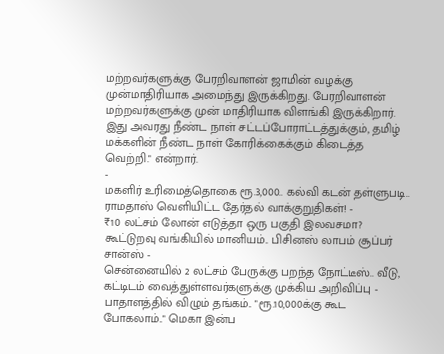மற்றவர்களுக்கு பேரறிவாளன் ஜாமின் வழக்கு முன்மாதிரியாக அமைந்து இருக்கிறது. பேரறிவாளன் மற்றவர்களுக்கு முன் மாதிரியாக விளங்கி இருக்கிறார். இது அவரது நீண்ட நாள் சட்டப்போராட்டத்துக்கும், தமிழ் மக்களின் நீண்ட நாள் கோரிக்கைக்கும் கிடைத்த வெற்றி." என்றார்.
-
மகளிர் உரிமைத்தொகை ரூ.3,000.. கல்வி கடன் தள்ளுபடி.. ராமதாஸ் வெளியிட்ட தேர்தல் வாக்குறுதிகள்! -
₹10 லட்சம் லோன் எடுத்தா ஒரு பகுதி இலவசமா? கூட்டுறவு வங்கியில் மானியம்.. பிசினஸ் லாபம் சூப்பர் சான்ஸ் -
சென்னையில் 2 லட்சம் பேருக்கு பறந்த நோட்டீஸ்.. வீடு, கட்டிடம் வைத்துள்ளவர்களுக்கு முக்கிய அறிவிப்பு -
பாதாளத்தில் விழும் தங்கம்.. "ரூ.10,000க்கு கூட போகலாம்.." மெகா இன்ப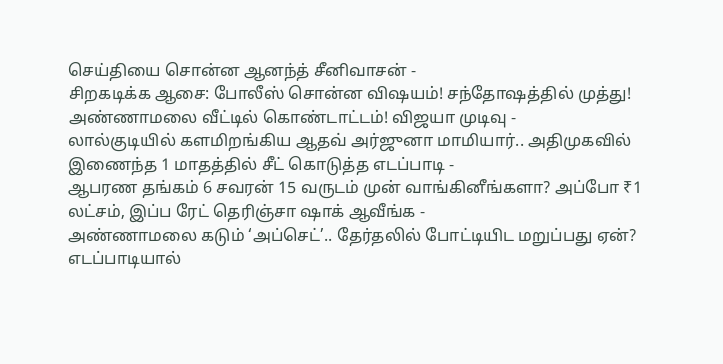செய்தியை சொன்ன ஆனந்த் சீனிவாசன் -
சிறகடிக்க ஆசை: போலீஸ் சொன்ன விஷயம்! சந்தோஷத்தில் முத்து! அண்ணாமலை வீட்டில் கொண்டாட்டம்! விஜயா முடிவு -
லால்குடியில் களமிறங்கிய ஆதவ் அர்ஜுனா மாமியார்.. அதிமுகவில் இணைந்த 1 மாதத்தில் சீட் கொடுத்த எடப்பாடி -
ஆபரண தங்கம் 6 சவரன் 15 வருடம் முன் வாங்கினீங்களா? அப்போ ₹1 லட்சம், இப்ப ரேட் தெரிஞ்சா ஷாக் ஆவீங்க -
அண்ணாமலை கடும் ‘அப்செட்’.. தேர்தலில் போட்டியிட மறுப்பது ஏன்? எடப்பாடியால்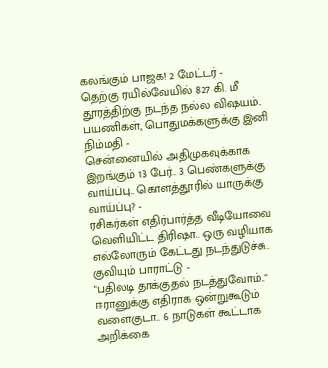கலங்கும் பாஜக! 2 மேட்டர் -
தெற்கு ரயில்வேயில் 827 கி. மீ தூரத்திற்கு நடந்த நல்ல விஷயம்.. பயணிகள், பொதுமக்களுக்கு இனி நிம்மதி -
சென்னையில் அதிமுகவுக்காக இறங்கும் 13 பேர்.. 3 பெண்களுக்கு வாய்ப்பு.. கொளத்தூரில் யாருக்கு வாய்ப்பு? -
ரசிகர்கள் எதிர்பார்த்த வீடியோவை வெளியிட்ட திரிஷா.. ஒரு வழியாக எல்லோரும் கேட்டது நடந்துடுச்சு.. குவியும் பாராட்டு -
"பதிலடி தாக்குதல் நடத்துவோம்.." ஈரானுக்கு எதிராக ஒன்றுகூடும் வளைகுடா.. 6 நாடுகள் கூட்டாக அறிக்கை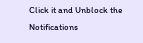Click it and Unblock the Notifications